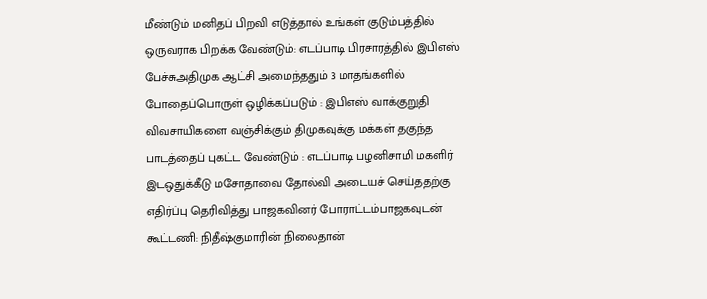மீண்டும் மனிதப் பிறவி எடுத்தால் உங்கள் குடும்பத்தில் ஒருவராக பிறக்க வேண்டும்: எடப்பாடி பிரசாரத்தில் இபிஎஸ் பேச்சுஅதிமுக ஆட்சி அமைந்ததும் 3 மாதங்களில் போதைப்பொருள் ஒழிக்கப்படும் : இபிஎஸ் வாக்குறுதி விவசாயிகளை வஞ்சிக்கும் திமுகவுக்கு மக்கள் தகுந்த பாடத்தைப் புகட்ட வேண்டும் : எடப்பாடி பழனிசாமி மகளிர் இடஒதுக்கீடு மசோதாவை தோல்வி அடையச் செய்ததற்கு எதிர்ப்பு தெரிவித்து பாஜகவினர் போராட்டம்பாஜகவுடன் கூட்டணி: நிதீஷ்குமாரின் நிலைதான்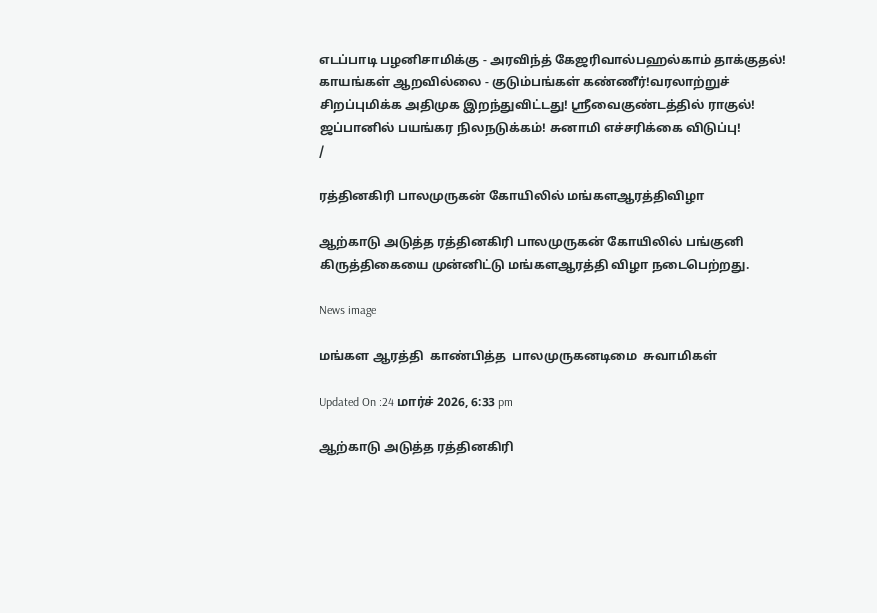எடப்பாடி பழனிசாமிக்கு - அரவிந்த் கேஜரிவால்பஹல்காம் தாக்குதல்! காயங்கள் ஆறவில்லை - குடும்பங்கள் கண்ணீர்!வரலாற்றுச் சிறப்புமிக்க அதிமுக இறந்துவிட்டது! ஸ்ரீவைகுண்டத்தில் ராகுல்! ஜப்பானில் பயங்கர நிலநடுக்கம்! சுனாமி எச்சரிக்கை விடுப்பு!
/

ரத்தினகிரி பாலமுருகன் கோயிலில் மங்களஆரத்திவிழா

ஆற்காடு அடுத்த ரத்தினகிரி பாலமுருகன் கோயிலில் பங்குனி கிருத்திகையை முன்னிட்டு மங்களஆரத்தி விழா நடைபெற்றது.

News image

மங்கள ஆரத்தி  காண்பித்த  பாலமுருகனடிமை  சுவாமிகள்

Updated On :24 மார்ச் 2026, 6:33 pm

ஆற்காடு அடுத்த ரத்தினகிரி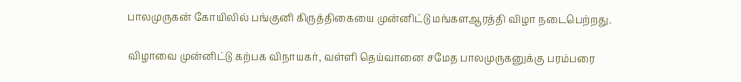பாலமுருகன் கோயிலில் பங்குனி கிருத்திகையை முன்னிட்டு மங்களஆரத்தி விழா நடைபெற்றது.

விழாவை முன்னிட்டு கற்பக விநாயகர், வள்ளி தெய்வானை சமேத பாலமுருகனுக்கு பரம்பரை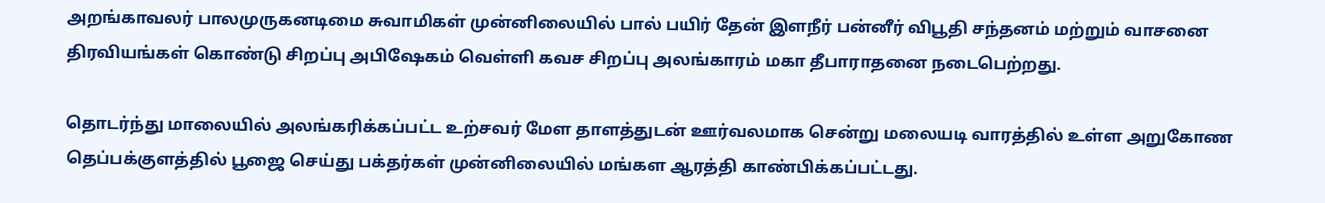அறங்காவலர் பாலமுருகனடிமை சுவாமிகள் முன்னிலையில் பால் பயிர் தேன் இளநீர் பன்னீர் விபூதி சந்தனம் மற்றும் வாசனை திரவியங்கள் கொண்டு சிறப்பு அபிஷேகம் வெள்ளி கவச சிறப்பு அலங்காரம் மகா தீபாராதனை நடைபெற்றது.

தொடர்ந்து மாலையில் அலங்கரிக்கப்பட்ட உற்சவர் மேள தாளத்துடன் ஊர்வலமாக சென்று மலையடி வாரத்தில் உள்ள அறுகோண தெப்பக்குளத்தில் பூஜை செய்து பக்தர்கள் முன்னிலையில் மங்கள ஆரத்தி காண்பிக்கப்பட்டது.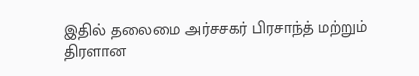இதில் தலைமை அர்சசகர் பிரசாந்த் மற்றும் திரளான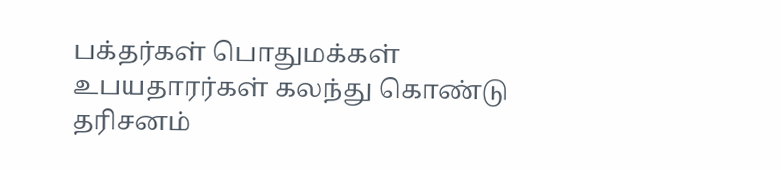பக்தர்கள் பொதுமக்கள் உபயதாரர்கள் கலந்து கொண்டு தரிசனம்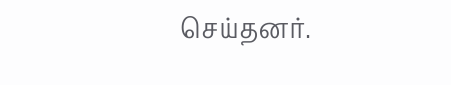செய்தனர்.